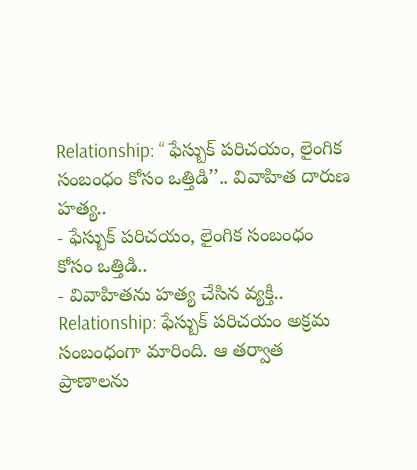Relationship: ‘‘ ఫేస్బుక్ పరిచయం, లైంగిక సంబంధం కోసం ఒత్తిడి’’.. వివాహిత దారుణ హత్య..
- ఫేస్బుక్ పరిచయం, లైంగిక సంబంధం కోసం ఒత్తిడి..
- వివాహితను హత్య చేసిన వ్యక్తి..
Relationship: ఫేస్బుక్ పరిచయం అక్రమ సంబంధంగా మారింది. ఆ తర్వాత ప్రాణాలను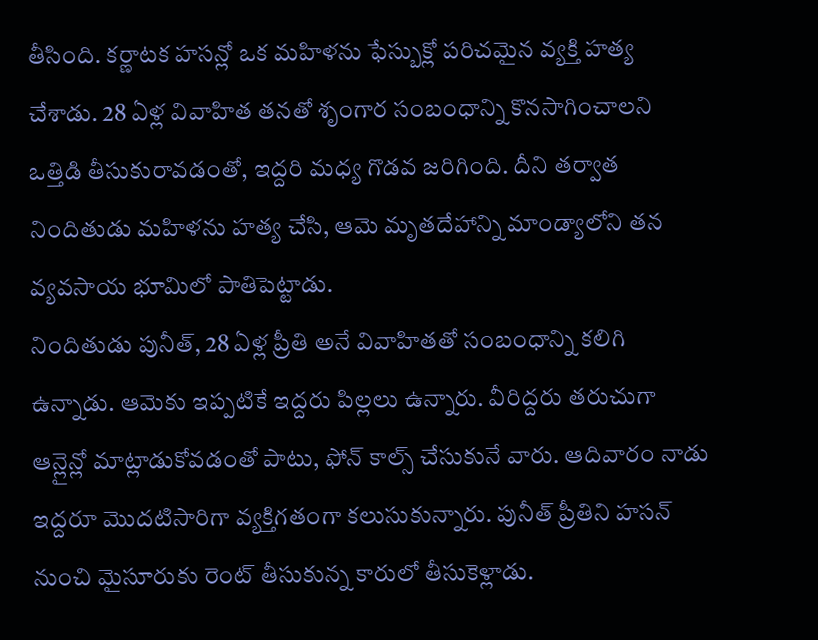తీసింది. కర్ణాటక హసన్లో ఒక మహిళను ఫేస్బుక్లో పరిచమైన వ్యక్తి హత్య చేశాడు. 28 ఏళ్ల వివాహిత తనతో శృంగార సంబంధాన్ని కొనసాగించాలని ఒత్తిడి తీసుకురావడంతో, ఇద్దరి మధ్య గొడవ జరిగింది. దీని తర్వాత నిందితుడు మహిళను హత్య చేసి, ఆమె మృతదేహాన్ని మాండ్యాలోని తన వ్యవసాయ భూమిలో పాతిపెట్టాడు.
నిందితుడు పునీత్, 28 ఏళ్ల ప్రీతి అనే వివాహితతో సంబంధాన్ని కలిగి ఉన్నాడు. ఆమెకు ఇప్పటికే ఇద్దరు పిల్లలు ఉన్నారు. వీరిద్దరు తరుచుగా ఆన్లైన్లో మాట్లాడుకోవడంతో పాటు, ఫోన్ కాల్స్ చేసుకునే వారు. ఆదివారం నాడు ఇద్దరూ మొదటిసారిగా వ్యక్తిగతంగా కలుసుకున్నారు. పునీత్ ప్రీతిని హసన్ నుంచి మైసూరుకు రెంట్ తీసుకున్న కారులో తీసుకెళ్లాడు.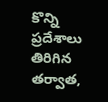కొన్ని ప్రదేశాలు తిరిగిన తర్వాత,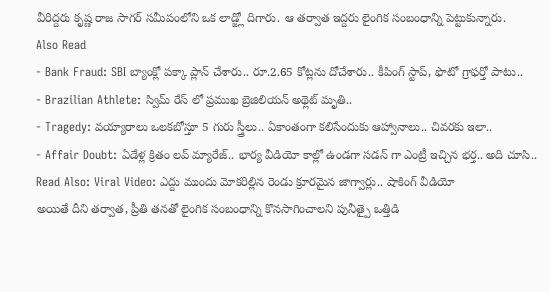వీరిద్దరు కృష్ణ రాజ సాగర్ సమీపంలోని ఒక లాడ్జ్లో దిగారు. ఆ తర్వాత ఇద్దరు లైంగిక సంబంధాన్ని పెట్టుకున్నారు.
Also Read
- Bank Fraud: SBI బ్యాంక్లో పక్కా ప్లాన్ చేశారు.. రూ.2.65 కోట్లను దోచేశారు.. కీపింగ్ స్టాప్, ఫొటో గ్రాఫర్తో పాటు..
- Brazilian Athlete: స్విమ్ రేస్ లో ప్రముఖ బ్రెజిలియన్ అథ్లెట్ మృతి..
- Tragedy: వయ్యారాలు ఒలకబోస్తూ 5 గురు స్త్రీలు.. ఏకాంతంగా కలిసేందుకు ఆహ్వానాలు.. చివరకు ఇలా..
- Affair Doubt: ఏడేళ్ల క్రితం లవ్ మ్యారేజ్.. భార్య వీడియో కాల్లో ఉండగా సడన్ గా ఎంట్రీ ఇచ్చిన భర్త.. అది చూసి..
Read Also: Viral Video: ఎద్దు ముందు మోకరిల్లిన రెండు క్రూరమైన జాగ్వార్లు.. షాకింగ్ వీడియో
అయితే దీని తర్వాత, ప్రీతి తనతో లైంగిక సంబంధాన్ని కొనసాగించాలని పునీత్పై ఒత్తిడి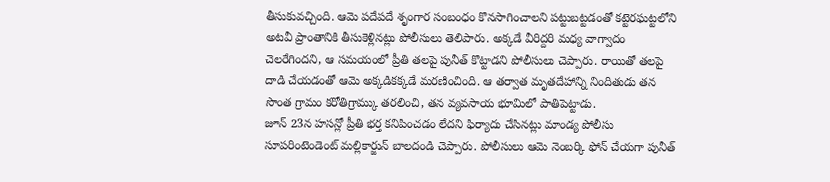తీసుకువచ్చింది. ఆమె పదేపదే శృంగార సంబంధం కొనసాగించాలని పట్టుబట్టడంతో కట్టెరఘట్టలోని అటవీ ప్రాంతానికి తీసుకెళ్లినట్లు పోలీసులు తెలిపారు. అక్కడే వీరిద్దరి మధ్య వాగ్వాదం చెలరేగిందని, ఆ సమయంలో ప్రీతి తలపై పునీత్ కొట్టాడని పోలీసులు చెప్పారు. రాయితో తలపై దాడి చేయడంతో ఆమె అక్కడికక్కడే మరణించింది. ఆ తర్వాత మృతదేహాన్ని నిందితుడు తన సొంత గ్రామం కరోతిగ్రామ్కు తరలించి, తన వ్యవసాయ భూమిలో పాతిపెట్టాడు.
జూన్ 23న హసన్లో ప్రీతి భర్త కనిపించడం లేదని ఫిర్యాదు చేసినట్లు మాండ్య పోలీసు సూపరింటెండెంట్ మల్లికార్జున్ బాలదండి చెప్పారు. పోలీసులు ఆమె నెంబర్కి ఫోన్ చేయగా పునీత్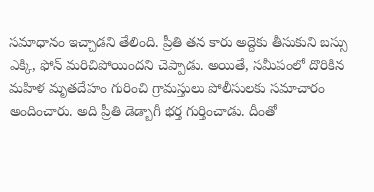సమాధానం ఇచ్చాడని తేలింది. ప్రీతి తన కారు అద్దెకు తీసుకుని బస్సు ఎక్కి, ఫోన్ మరిచిపోయిందని చెప్పాడు. అయితే, సమీపంలో దొరికిన మహిళ మృతదేహం గురించి గ్రామస్తులు పోలీసులకు సమాచారం అందించారు. అది ప్రీతి డెడ్బాగీ భర్త గుర్తించాడు. దీంతో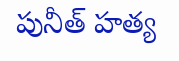పునీత్ హత్య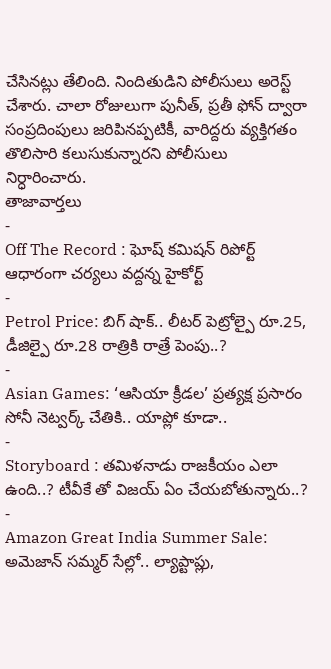చేసినట్లు తేలింది. నిందితుడిని పోలీసులు అరెస్ట్ చేశారు. చాలా రోజులుగా పునీత్, ప్రతీ ఫోన్ ద్వారా సంప్రదింపులు జరిపినప్పటికీ, వారిద్దరు వ్యక్తిగతం తొలిసారి కలుసుకున్నారని పోలీసులు నిర్ధారించారు.
తాజావార్తలు
-
Off The Record : ఘోష్ కమిషన్ రిపోర్ట్ ఆధారంగా చర్యలు వద్దన్న హైకోర్ట్
-
Petrol Price: బిగ్ షాక్.. లీటర్ పెట్రోల్పై రూ.25, డీజిల్పై రూ.28 రాత్రికి రాత్రే పెంపు..?
-
Asian Games: ‘ఆసియా క్రీడల’ ప్రత్యక్ష ప్రసారం సోనీ నెట్వర్క్ చేతికి.. యాప్లో కూడా..
-
Storyboard : తమిళనాడు రాజకీయం ఎలా ఉంది..? టీవీకే తో విజయ్ ఏం చేయబోతున్నారు..?
-
Amazon Great India Summer Sale: అమెజాన్ సమ్మర్ సేల్లో.. ల్యాప్టాప్లు,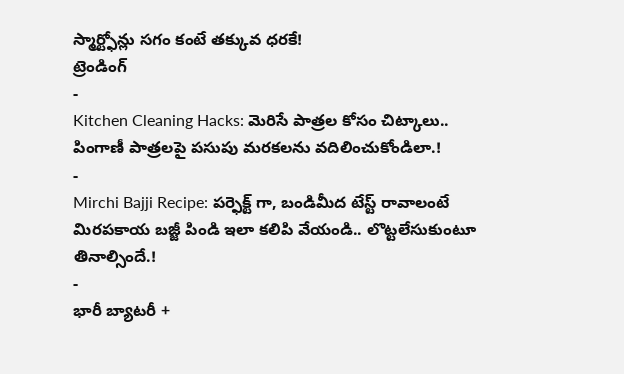స్మార్ట్ఫోన్లు సగం కంటే తక్కువ ధరకే!
ట్రెండింగ్
-
Kitchen Cleaning Hacks: మెరిసే పాత్రల కోసం చిట్కాలు.. పింగాణీ పాత్రలపై పసుపు మరకలను వదిలించుకోండిలా.!
-
Mirchi Bajji Recipe: పర్ఫెక్ట్ గా, బండిమీద టేస్ట్ రావాలంటే మిరపకాయ బజ్జీ పిండి ఇలా కలిపి వేయండి.. లొట్టలేసుకుంటూ తినాల్సిందే.!
-
భారీ బ్యాటరీ +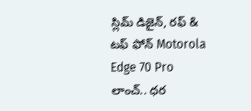స్లిమ్ డిజైన్, రఫ్ & టఫ్ ఫోన్ Motorola Edge 70 Pro లాంచ్.. ధర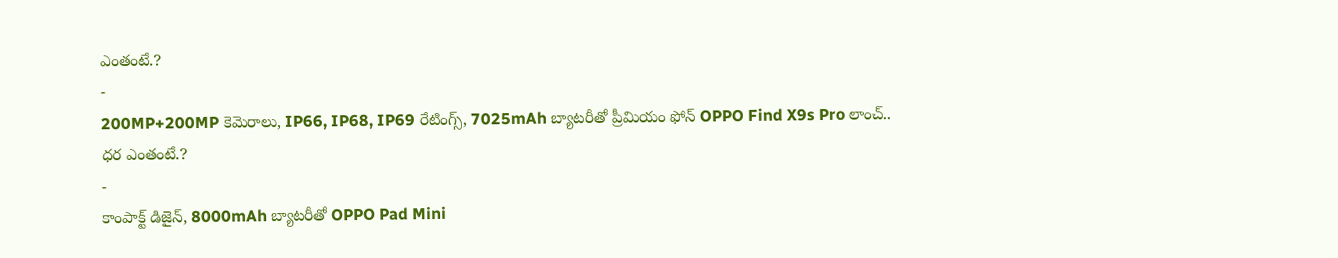ఎంతంటే.?
-
200MP+200MP కెమెరాలు, IP66, IP68, IP69 రేటింగ్స్, 7025mAh బ్యాటరీతో ప్రీమియం ఫోన్ OPPO Find X9s Pro లాంచ్.. ధర ఎంతంటే.?
-
కాంపాక్ట్ డిజైన్, 8000mAh బ్యాటరీతో OPPO Pad Mini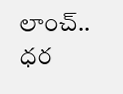లాంచ్.. ధర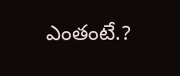ఎంతంటే.?